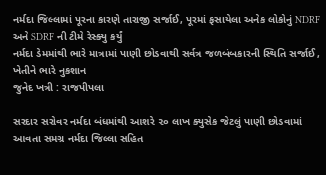નર્મદા જિલ્લામાં પૂરના કારણે તારાજી સર્જાઈ, પૂરમાં ફસાયેલા અનેક લોકોનું NDRF અને SDRF ની ટીમે રેસ્ક્યુ કર્યું
નર્મદા ડેમમાંથી ભારે માત્રામાં પાણી છોડવાથી સર્વત્ર જળબંબકારની સ્થિતિ સર્જાઈ , ખેતીને ભારે નુકશાન
જુનેદ ખત્રી : રાજપીપલા

સરદાર સરોવર નર્મદા બંધમાંથી આશરે ૨૦ લાખ ક્યુસેક જેટલું પાણી છોડવામાં આવતા સમગ્ર નર્મદા જિલ્લા સહિત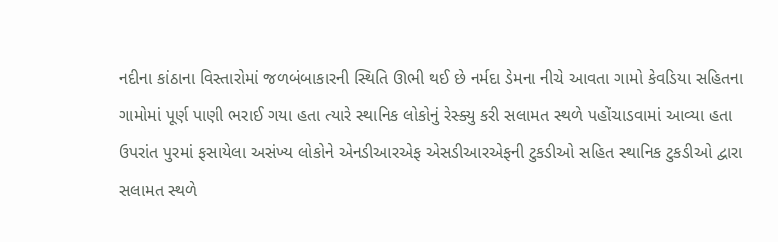નદીના કાંઠાના વિસ્તારોમાં જળબંબાકારની સ્થિતિ ઊભી થઈ છે નર્મદા ડેમના નીચે આવતા ગામો કેવડિયા સહિતના ગામોમાં પૂર્ણ પાણી ભરાઈ ગયા હતા ત્યારે સ્થાનિક લોકોનું રેસ્ક્યુ કરી સલામત સ્થળે પહોંચાડવામાં આવ્યા હતા ઉપરાંત પુરમાં ફસાયેલા અસંખ્ય લોકોને એનડીઆરએફ એસડીઆરએફની ટુકડીઓ સહિત સ્થાનિક ટુકડીઓ દ્વારા સલામત સ્થળે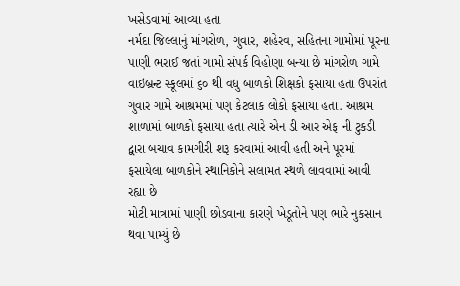ખસેડવામાં આવ્યા હતા
નર્મદા જિલ્લાનું માંગરોળ, ગુવાર, શહેરવ, સહિતના ગામોમાં પૂરના પાણી ભરાઈ જતાં ગામો સંપર્ક વિહોણા બન્યા છે માંગરોળ ગામે વાઇબ્રન્ટ સ્કૂલમાં ૬૦ થી વધુ બાળકો શિક્ષકો ફસાયા હતા ઉપરાંત ગુવાર ગામે આશ્રમમાં પણ કેટલાક લોકો ફસાયા હતા. આશ્રમ શાળામાં બાળકો ફસાયા હતા ત્યારે એન ડી આર એફ ની ટુકડી દ્વારા બચાવ કામગીરી શરૂ કરવામાં આવી હતી અને પૂરમાં ફસાયેલા બાળકોને સ્થાનિકોને સલામત સ્થળે લાવવામાં આવી રહ્યા છે
મોટી માત્રામાં પાણી છોડવાના કારણે ખેડૂતોને પણ ભારે નુકસાન થવા પામ્યું છે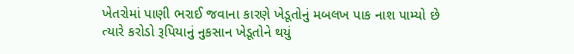ખેતરોમાં પાણી ભરાઈ જવાના કારણે ખેડૂતોનું મબલખ પાક નાશ પામ્યો છે ત્યારે કરોડો રૂપિયાનું નુકસાન ખેડૂતોને થયું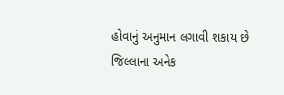હોવાનું અનુમાન લગાવી શકાય છે
જિલ્લાના અનેક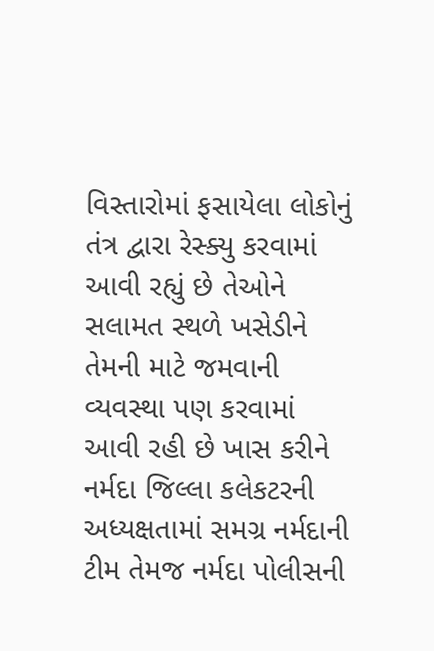વિસ્તારોમાં ફસાયેલા લોકોનું તંત્ર દ્વારા રેસ્ક્યુ કરવામાં આવી રહ્યું છે તેઓને સલામત સ્થળે ખસેડીને તેમની માટે જમવાની વ્યવસ્થા પણ કરવામાં આવી રહી છે ખાસ કરીને નર્મદા જિલ્લા કલેકટરની અધ્યક્ષતામાં સમગ્ર નર્મદાની ટીમ તેમજ નર્મદા પોલીસની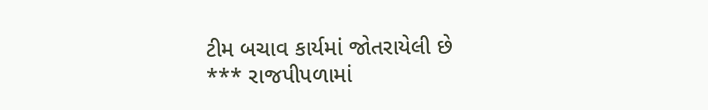ટીમ બચાવ કાર્યમાં જોતરાયેલી છે
*** રાજપીપળામાં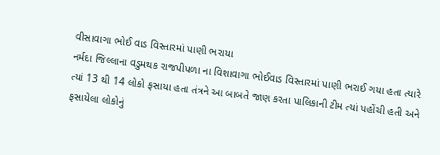વીસાવાગા ભોઈ વાડ વિસ્તારમાં પાણી ભરાયા
નર્મદા જિલ્લાના વડુમથક રાજપીપળા ના વિશાવાગા ભોઈવાડ વિસ્તારમાં પાણી ભરાઈ ગયા હતા ત્યારે ત્યાં 13 થી 14 લોકો ફસાયા હતા તંત્રને આ બાબતે જાણ કરતા પાલિકાની ટીમ ત્યાં પહોંચી હતી અને ફસાયેલા લોકોનું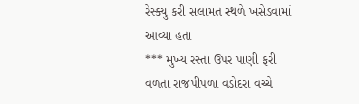રેસ્ક્યુ કરી સલામત સ્થળે ખસેડવામાં આવ્યા હતા
*** મુખ્ય રસ્તા ઉપર પાણી ફરી વળતા રાજપીપળા વડોદરા વચ્ચે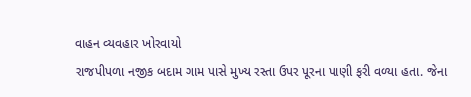વાહન વ્યવહાર ખોરવાયો
રાજપીપળા નજીક બદામ ગામ પાસે મુખ્ય રસ્તા ઉપર પૂરના પાણી ફરી વળ્યા હતા. જેના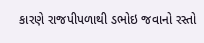કારણે રાજપીપળાથી ડભોઇ જવાનો રસ્તો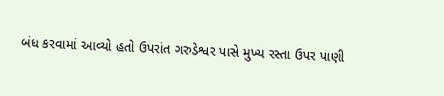બંધ કરવામાં આવ્યો હતો ઉપરાંત ગરુડેશ્વર પાસે મુખ્ય રસ્તા ઉપર પાણી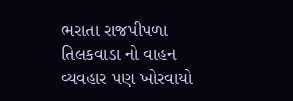ભરાતા રાજપીપળા તિલકવાડા નો વાહન વ્યવહાર પણ ખોરવાયો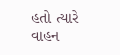હતો ત્યારે વાહન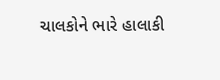ચાલકોને ભારે હાલાકી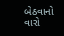બેઠવાનો વારો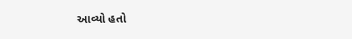આવ્યો હતો